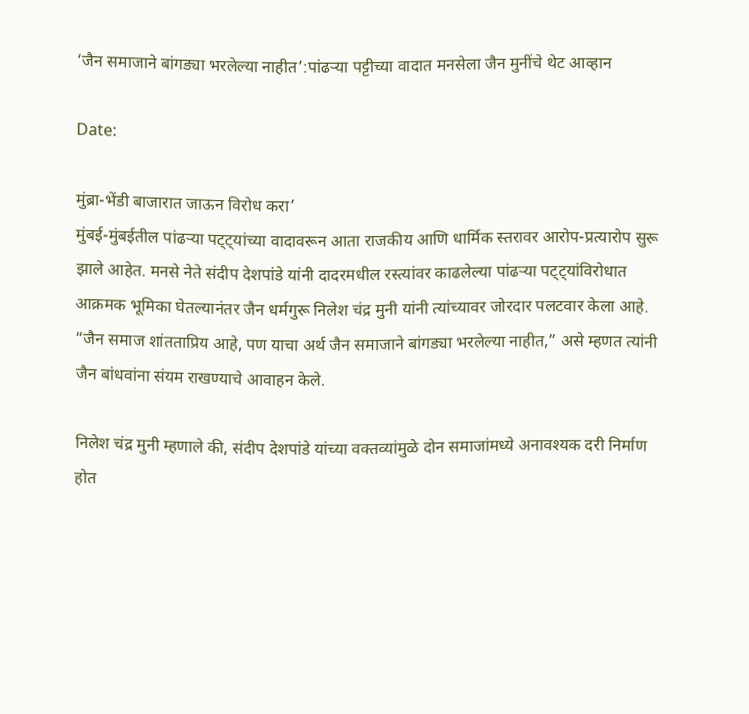‘जैन समाजाने बांगड्या भरलेल्या नाहीत’:पांढऱ्या पट्टीच्या वादात मनसेला जैन मुनींचे थेट आव्हान

Date:

मुंब्रा-भेंडी बाजारात जाऊन विरोध करा’
मुंबई-मुंबईतील पांढऱ्या पट्ट्यांच्या वादावरून आता राजकीय आणि धार्मिक स्तरावर आरोप-प्रत्यारोप सुरू झाले आहेत. मनसे नेते संदीप देशपांडे यांनी दादरमधील रस्त्यांवर काढलेल्या पांढऱ्या पट्ट्यांविरोधात आक्रमक भूमिका घेतल्यानंतर जैन धर्मगुरू निलेश चंद्र मुनी यांनी त्यांच्यावर जोरदार पलटवार केला आहे. “जैन समाज शांतताप्रिय आहे, पण याचा अर्थ जैन समाजाने बांगड्या भरलेल्या नाहीत,” असे म्हणत त्यांनी जैन बांधवांना संयम राखण्याचे आवाहन केले.

निलेश चंद्र मुनी म्हणाले की, संदीप देशपांडे यांच्या वक्तव्यांमुळे दोन समाजांमध्ये अनावश्यक दरी निर्माण होत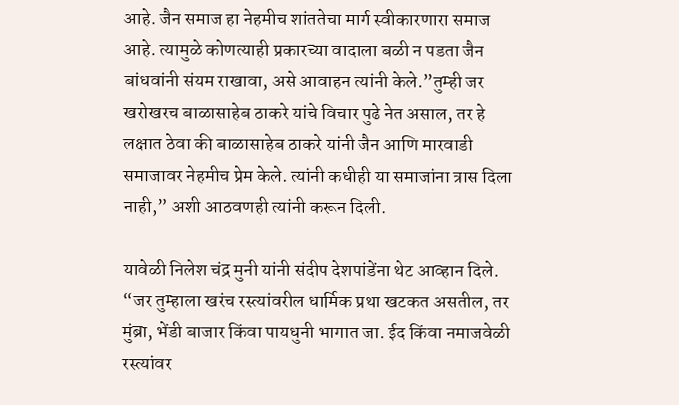आहे. जैन समाज हा नेहमीच शांततेचा मार्ग स्वीकारणारा समाज आहे. त्यामुळे कोणत्याही प्रकारच्या वादाला बळी न पडता जैन बांधवांनी संयम राखावा, असे आवाहन त्यांनी केले.”तुम्ही जर खरोखरच बाळासाहेब ठाकरे यांचे विचार पुढे नेत असाल, तर हे लक्षात ठेवा की बाळासाहेब ठाकरे यांनी जैन आणि मारवाडी समाजावर नेहमीच प्रेम केले. त्यांनी कधीही या समाजांना त्रास दिला नाही,” अशी आठवणही त्यांनी करून दिली.

यावेळी निलेश चंद्र मुनी यांनी संदीप देशपांडेंना थेट आव्हान दिले. “जर तुम्हाला खरंच रस्त्यांवरील धार्मिक प्रथा खटकत असतील, तर मुंब्रा, भेंडी बाजार किंवा पायधुनी भागात जा. ईद किंवा नमाजवेळी रस्त्यांवर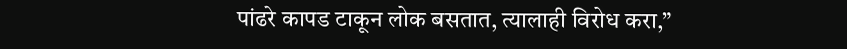पांढरे कापड टाकून लोक बसतात, त्यालाही विरोध करा,”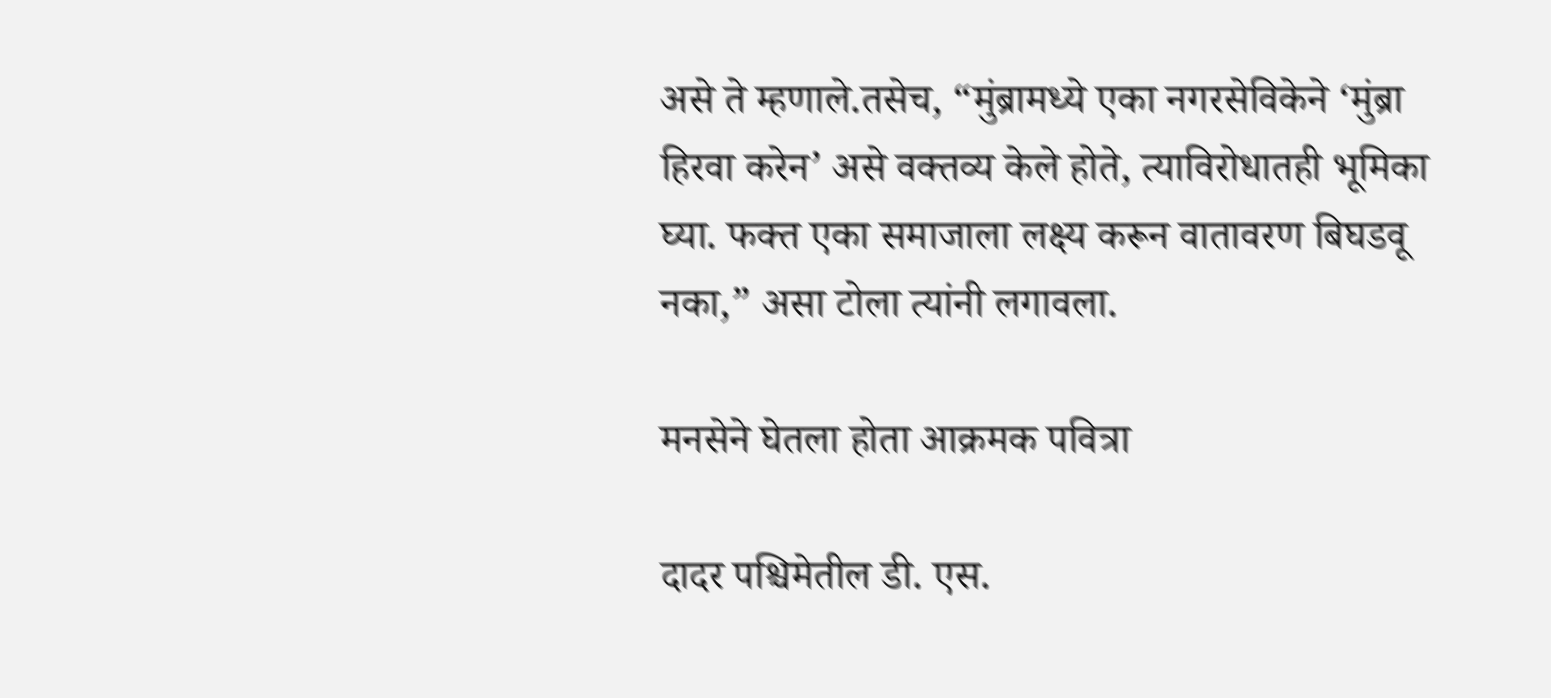असे ते म्हणाले.तसेच, “मुंब्रामध्ये एका नगरसेविकेने ‘मुंब्रा हिरवा करेन’ असे वक्तव्य केले होते, त्याविरोधातही भूमिका घ्या. फक्त एका समाजाला लक्ष्य करून वातावरण बिघडवू नका,” असा टोला त्यांनी लगावला.

मनसेने घेतला होता आक्रमक पवित्रा

दादर पश्चिमेतील डी. एस.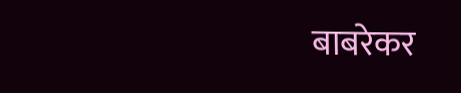बाबरेकर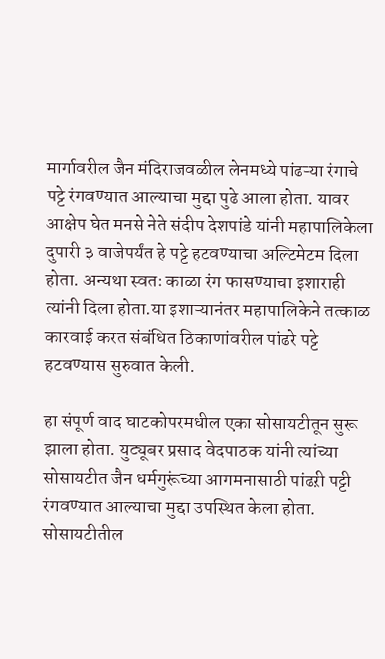मार्गावरील जैन मंदिराजवळील लेनमध्ये पांढऱ्या रंगाचे पट्टे रंगवण्यात आल्याचा मुद्दा पुढे आला होता. यावर आक्षेप घेत मनसे नेते संदीप देशपांडे यांनी महापालिकेला दुपारी ३ वाजेपर्यंत हे पट्टे हटवण्याचा अल्टिमेटम दिला होता. अन्यथा स्वतः काळा रंग फासण्याचा इशाराही त्यांनी दिला होता.या इशाऱ्यानंतर महापालिकेने तत्काळ कारवाई करत संबंधित ठिकाणांवरील पांढरे पट्टे हटवण्यास सुरुवात केली.

हा संपूर्ण वाद घाटकोपरमधील एका सोसायटीतून सुरू झाला होता. युट्यूबर प्रसाद वेदपाठक यांनी त्यांच्या सोसायटीत जैन धर्मगुरूंच्या आगमनासाठी पांढऱी पट्टी रंगवण्यात आल्याचा मुद्दा उपस्थित केला होता. सोसायटीतील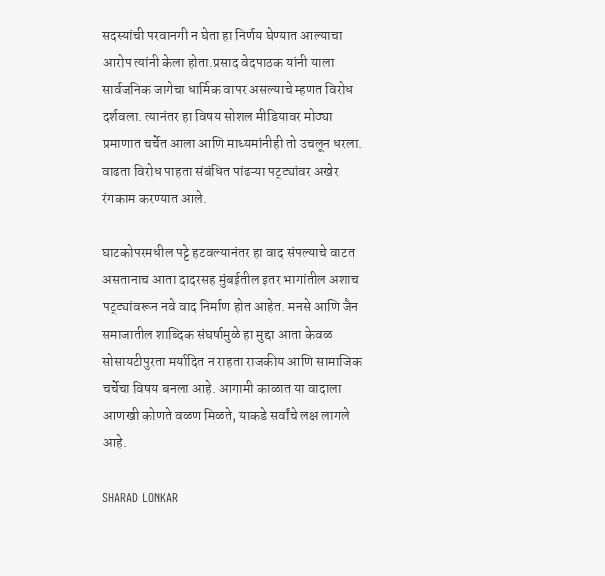सदस्यांची परवानगी न घेता हा निर्णय घेण्यात आल्याचा आरोप त्यांनी केला होता.प्रसाद वेदपाठक यांनी याला सार्वजनिक जागेचा धार्मिक वापर असल्याचे म्हणत विरोध दर्शवला. त्यानंतर हा विषय सोशल मीडियावर मोठ्या प्रमाणात चर्चेत आला आणि माध्यमांनीही तो उचलून धरला. वाढता विरोध पाहता संबंधित पांढऱ्या पट्ट्यांवर अखेर रंगकाम करण्यात आले.

घाटकोपरमधील पट्टे हटवल्यानंतर हा वाद संपल्याचे वाटत असतानाच आता दादरसह मुंबईतील इतर भागांतील अशाच पट्ट्यांवरून नवे वाद निर्माण होत आहेत. मनसे आणि जैन समाजातील शाब्दिक संघर्षामुळे हा मुद्दा आता केवळ सोसायटीपुरता मर्यादित न राहता राजकीय आणि सामाजिक चर्चेचा विषय बनला आहे. आगामी काळात या वादाला आणखी कोणते वळण मिळते, याकडे सर्वांचे लक्ष लागले आहे.

SHARAD LONKAR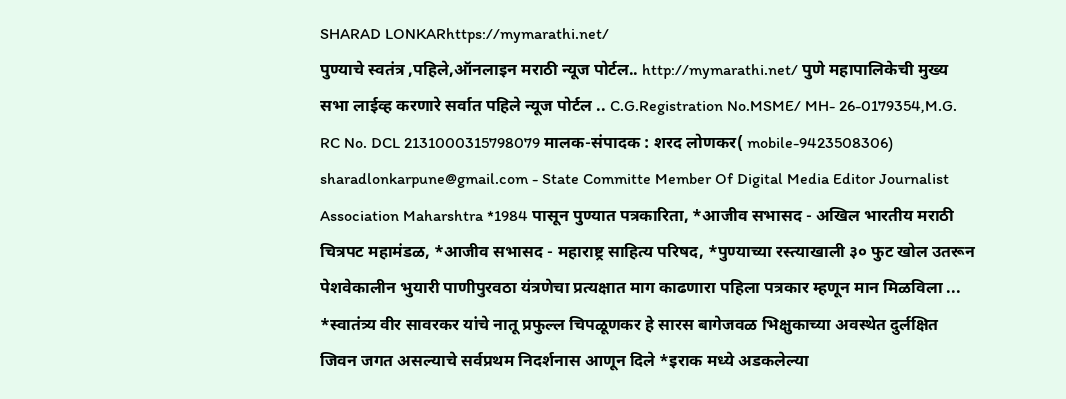SHARAD LONKARhttps://mymarathi.net/
पुण्याचे स्वतंत्र ,पहिले,ऑनलाइन मराठी न्यूज पोर्टल.. http://mymarathi.net/ पुणे महापालिकेची मुख्य सभा लाईव्ह करणारे सर्वात पहिले न्यूज पोर्टल .. C.G.Registration No.MSME/ MH- 26-0179354,M.G. RC No. DCL 2131000315798079 मालक-संपादक : शरद लोणकर( mobile-9423508306) sharadlonkarpune@gmail.com - State Committe Member Of Digital Media Editor Journalist Association Maharshtra *1984 पासून पुण्यात पत्रकारिता, *आजीव सभासद - अखिल भारतीय मराठी चित्रपट महामंडळ, *आजीव सभासद - महाराष्ट्र साहित्य परिषद, *पुण्याच्या रस्त्याखाली ३० फुट खोल उतरून पेशवेकालीन भुयारी पाणीपुरवठा यंत्रणेचा प्रत्यक्षात माग काढणारा पहिला पत्रकार म्हणून मान मिळविला ... *स्वातंत्र्य वीर सावरकर यांचे नातू प्रफुल्ल चिपळूणकर हे सारस बागेजवळ भिक्षुकाच्या अवस्थेत दुर्लक्षित जिवन जगत असल्याचे सर्वप्रथम निदर्शनास आणून दिले *इराक मध्ये अडकलेल्या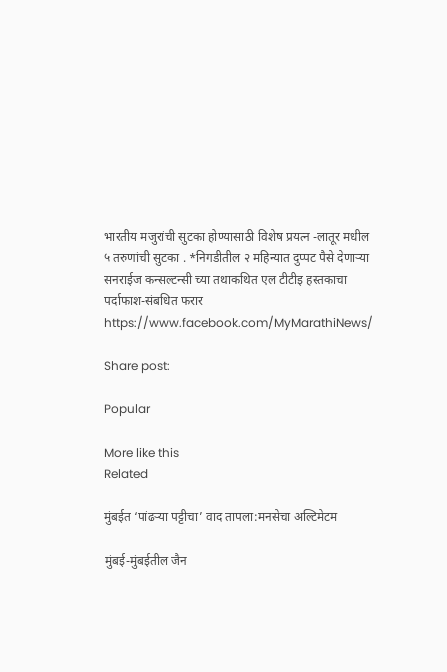भारतीय मजुरांची सुटका होण्यासाठी विशेष प्रयत्न -लातूर मधील ५ तरुणांची सुटका . *निगडीतील २ महिन्यात दुप्पट पैसे देणाऱ्या सनराईज कन्सल्टन्सी च्या तथाकथित एल टीटीइ हस्तकाचा पर्दाफाश-संबधित फरार https://www.facebook.com/MyMarathiNews/

Share post:

Popular

More like this
Related

मुंबईत ‘पांढऱ्या पट्टीचा’ वाद तापला:मनसेचा अल्टिमेटम

मुंबई-मुंबईतील जैन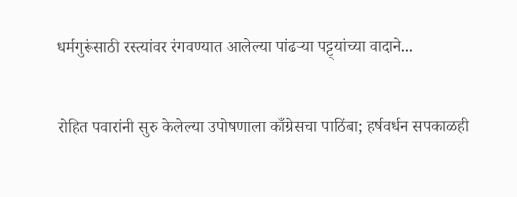धर्मगुरूंसाठी रस्त्यांवर रंगवण्यात आलेल्या पांढऱ्या पट्ट्यांच्या वादाने...

रोहित पवारांनी सुरु केलेल्या उपोषणाला काँग्रेसचा पाठिंबा; हर्षवर्धन सपकाळही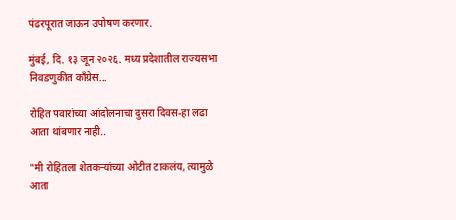पंढरपूरात जाऊन उपोषण करणार.

मुंबई, दि. १३ जून २०२६. मध्य प्रदेशातील राज्यसभा निवडणुकीत काँग्रेस...

रोहित पवारांच्या आंदोलनाचा दुसरा दिवस-हा लढा आता थांबणार नाही..

"मी रोहितला शेतकऱ्यांच्या ओटीत टाकलंय, त्यामुळे आता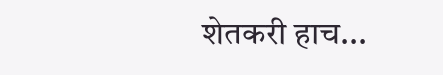शेतकरी हाच...